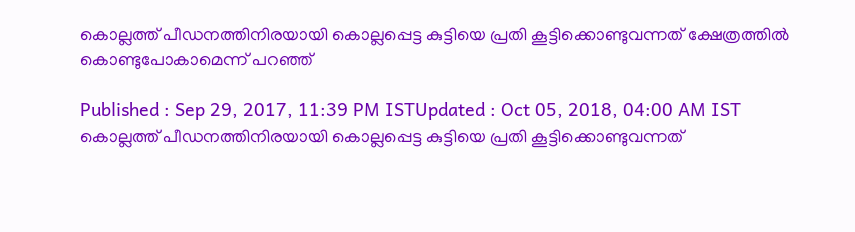കൊല്ലത്ത് പീഡനത്തിനിരയായി കൊല്ലപ്പെട്ട കുട്ടിയെ പ്രതി കൂട്ടിക്കൊണ്ടുവന്നത് ക്ഷേത്രത്തില്‍ കൊണ്ടുപോകാമെന്ന് പറ‍ഞ്ഞ്

Published : Sep 29, 2017, 11:39 PM ISTUpdated : Oct 05, 2018, 04:00 AM IST
കൊല്ലത്ത് പീഡനത്തിനിരയായി കൊല്ലപ്പെട്ട കുട്ടിയെ പ്രതി കൂട്ടിക്കൊണ്ടുവന്നത്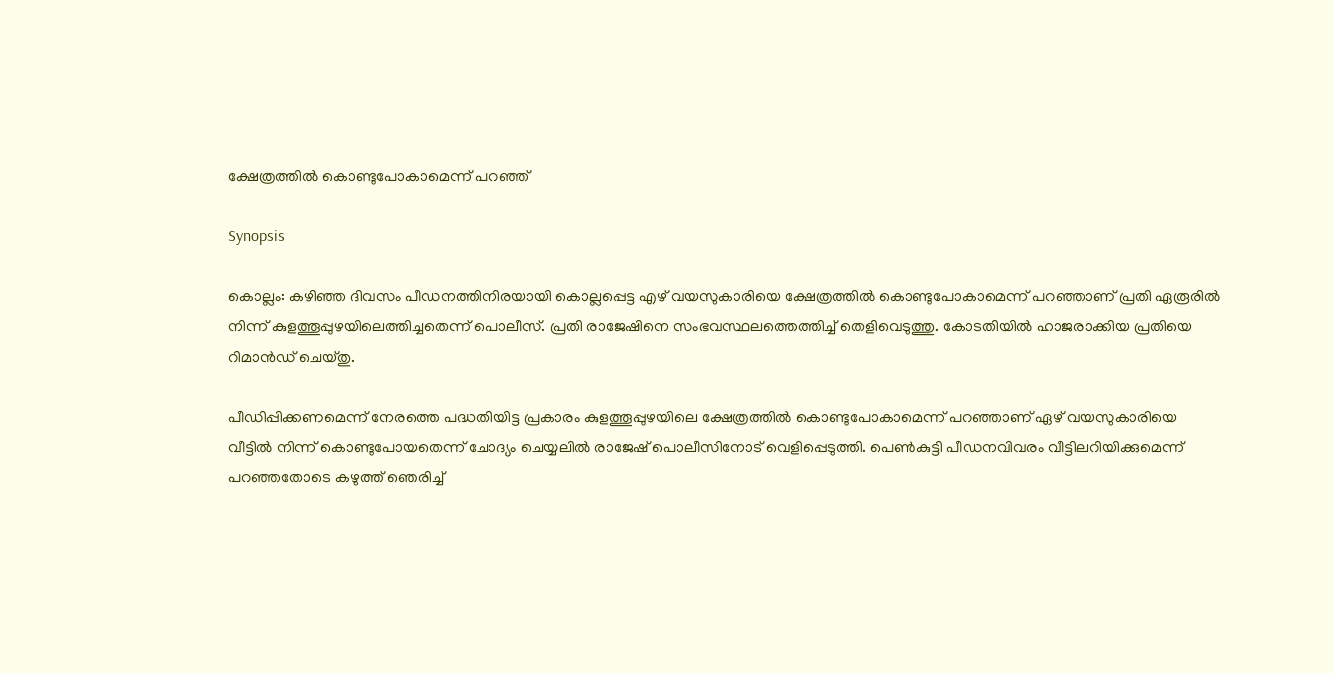ക്ഷേത്രത്തില്‍ കൊണ്ടുപോകാമെന്ന് പറ‍ഞ്ഞ്

Synopsis

കൊല്ലം: കഴിഞ്ഞ ദിവസം പീഡനത്തിനിരയായി കൊല്ലപ്പെട്ട എഴ് വയസുകാരിയെ ക്ഷേത്രത്തില്‍ കൊണ്ടുപോകാമെന്ന് പറ‍ഞ്ഞാണ് പ്രതി ഏരൂരില്‍ നിന്ന് കുളത്തൂപ്പുഴയിലെത്തിച്ചതെന്ന് പൊലീസ്. പ്രതി രാജേഷിനെ സംഭവസ്ഥലത്തെത്തിച്ച് തെളിവെടുത്തു. കോടതിയില്‍ ഹാജരാക്കിയ പ്രതിയെ റിമാന്‍ഡ് ചെയ്തു.

പീഡിപ്പിക്കണമെന്ന് നേരത്തെ പദ്ധതിയിട്ട പ്രകാരം കുളത്തൂപ്പുഴയിലെ ക്ഷേത്രത്തില്‍ കൊണ്ടുപോകാമെന്ന് പറ‍ഞ്ഞാണ് ഏഴ് വയസുകാരിയെ വീട്ടില്‍ നിന്ന് കൊണ്ടുപോയതെന്ന് ചോദ്യം ചെയ്യലില്‍ രാജേഷ് പൊലീസിനോട് വെളിപ്പെടുത്തി. പെണ്‍കുട്ടി പീഡനവിവരം വീട്ടിലറിയിക്കുമെന്ന് പറഞ്ഞതോടെ കഴുത്ത് ഞെരിച്ച്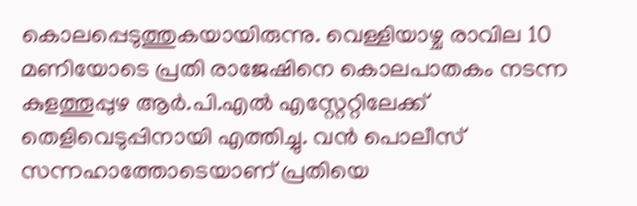കൊലപ്പെടുത്തുകയായിരുന്നു. വെള്ളിയാഴ്ച രാവില 10 മണിയോടെ പ്രതി രാജേഷിനെ കൊലപാതകം നടന്ന കുളത്തൂപ്പുഴ ആര്‍.പി.എല്‍ എസ്റ്റേറ്റിലേക്ക് തെളിവെടുപ്പിനായി എത്തിച്ചു. വന്‍ പൊലീസ് സന്നഹാത്തോടെയാണ് പ്രതിയെ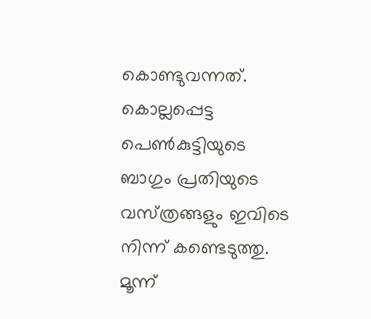കൊണ്ടുവന്നത്. കൊല്ലപ്പെട്ട പെണ്‍കുട്ടിയുടെ ബാഗും പ്രതിയുടെ വസ്‌ത്രങ്ങളും ഇവിടെ നിന്ന് കണ്ടെടുത്തു. മൂന്ന്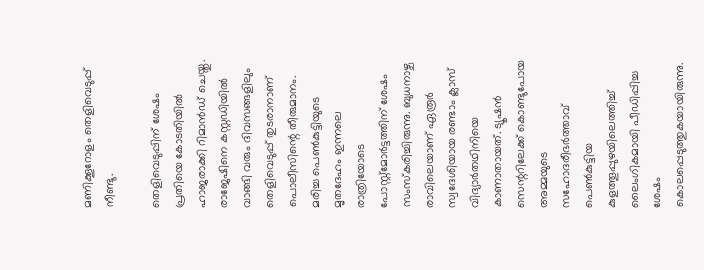മണിക്കൂറോളം തെളിവെടുപ്പ് നീണ്ടു.

തെളിവെടുപ്പിന് ശേഷം പ്രതിയെ കോടതിയില്‍ ഹാജരാക്കി റിമാന്‍ഡ് ചെയ്തു.  രാജേഷിനെ കസ്റ്റഡിയില്‍ വാങ്ങി വരും ദിവസങ്ങളിലും തെളിവെടുപ്പ് തുടരാനാണ് പൊലീസിന്റെ തീരുമാനം. മരിച്ച പെണ്‍കുട്ടിയുടെ മൃതദേഹം ഇന്നലെ രാത്രിയോടെ പോസ്റ്റ്മോര്‍ട്ടത്തിന് ശേഷം സംസ്കരിച്ചിരുന്നു. ബുധനാഴ്ച രാവിലെയാണ് ഏരൂര്‍ സ്വദേശിയായ രണ്ടാം ക്ലാസ് വിദ്യാര്‍തഥിനിയെ കാണാതായത്. ട്യൂഷന്‍ സെന്ററിലേക്ക് കൊണ്ടുപോയ അമ്മയുടെ സഹോദരീഭര്‍ത്താവ് പെണ്‍കുട്ടിയ കുളത്തൂപ്പുഴയിലെത്തിച്ച് ലൈംഗികമായി പീഡിപ്പിച്ച ശേഷം കൊലപ്പെടുത്തുകയായിരുന്നു.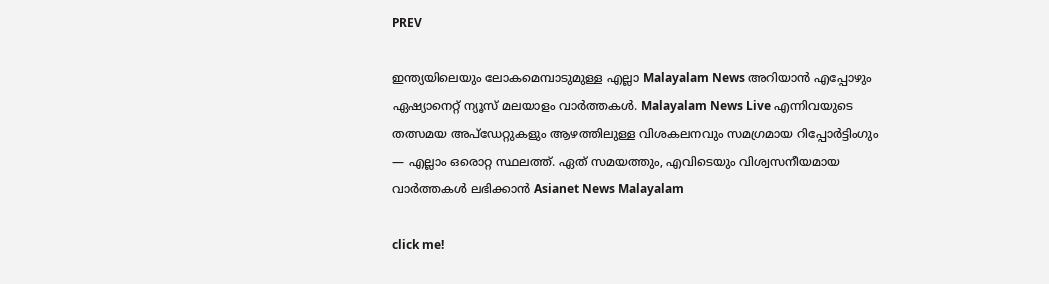PREV

ഇന്ത്യയിലെയും ലോകമെമ്പാടുമുള്ള എല്ലാ Malayalam News അറിയാൻ എപ്പോഴും ഏഷ്യാനെറ്റ് ന്യൂസ് മലയാളം വാർത്തകൾ. Malayalam News Live എന്നിവയുടെ തത്സമയ അപ്‌ഡേറ്റുകളും ആഴത്തിലുള്ള വിശകലനവും സമഗ്രമായ റിപ്പോർട്ടിംഗും — എല്ലാം ഒരൊറ്റ സ്ഥലത്ത്. ഏത് സമയത്തും, എവിടെയും വിശ്വസനീയമായ വാർത്തകൾ ലഭിക്കാൻ Asianet News Malayalam

click me!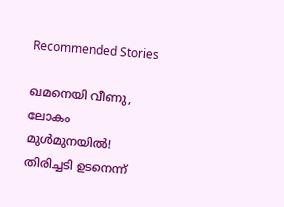Recommended Stories

ഖമനെയി വീണു, ലോകം മുൾമുനയിൽ! തിരിച്ചടി ഉടനെന്ന്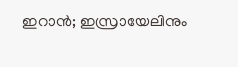ഇറാൻ; ഇസ്രായേലിനും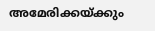അമേരിക്കയ്ക്കും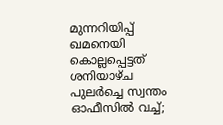മുന്നറിയിപ്പ്
ഖമനെയി കൊല്ലപ്പെട്ടത് ശനിയാഴ്ച പുലർച്ചെ സ്വന്തം ഓഫീസിൽ വച്ച്;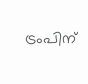ട്രംപിന്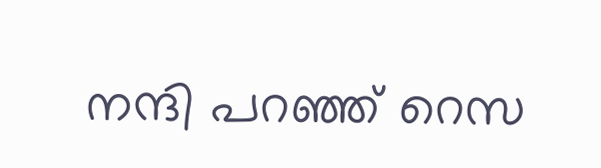നന്ദി പറഞ്ഞ് റെസ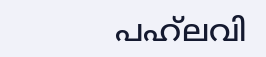പഹ്‌ലവി